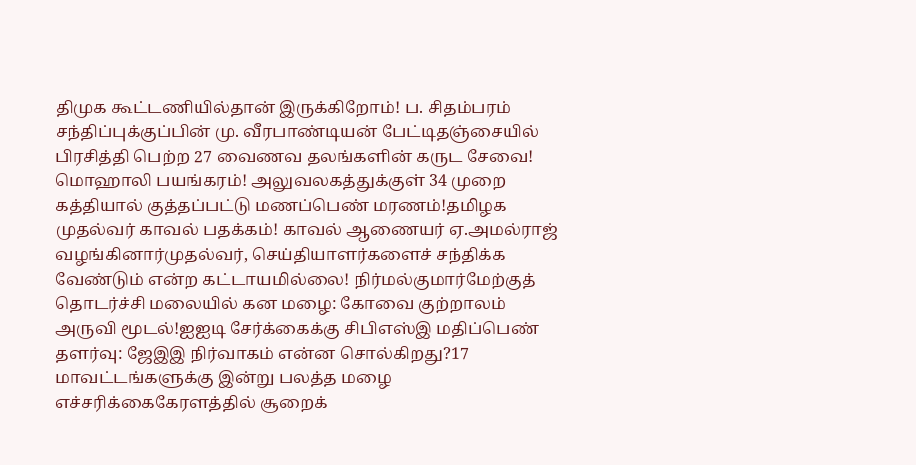திமுக கூட்டணியில்தான் இருக்கிறோம்! ப. சிதம்பரம் சந்திப்புக்குப்பின் மு. வீரபாண்டியன் பேட்டிதஞ்சையில் பிரசித்தி பெற்ற 27 வைணவ தலங்களின் கருட சேவை! மொஹாலி பயங்கரம்! அலுவலகத்துக்குள் 34 முறை கத்தியால் குத்தப்பட்டு மணப்பெண் மரணம்!தமிழக முதல்வர் காவல் பதக்கம்! காவல் ஆணையர் ஏ.அமல்ராஜ் வழங்கினார்முதல்வர், செய்தியாளர்களைச் சந்திக்க வேண்டும் என்ற கட்டாயமில்லை! நிர்மல்குமார்மேற்குத் தொடர்ச்சி மலையில் கன மழை: கோவை குற்றாலம் அருவி மூடல்!ஐஐடி சேர்க்கைக்கு சிபிஎஸ்இ மதிப்பெண் தளர்வு: ஜேஇஇ நிர்வாகம் என்ன சொல்கிறது?17 மாவட்டங்களுக்கு இன்று பலத்த மழை எச்சரிக்கைகேரளத்தில் சூறைக்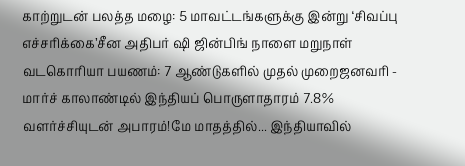காற்றுடன் பலத்த மழை: 5 மாவட்டங்களுக்கு இன்று ‘சிவப்பு எச்சரிக்கை’சீன அதிபர் ஷி ஜின்பிங் நாளை மறுநாள் வடகொரியா பயணம்: 7 ஆண்டுகளில் முதல் முறைஜனவரி - மார்ச் காலாண்டில் இந்தியப் பொருளாதாரம் 7.8% வளர்ச்சியுடன் அபாரம்!மே மாதத்தில்... இந்தியாவில்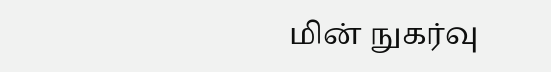மின் நுகர்வு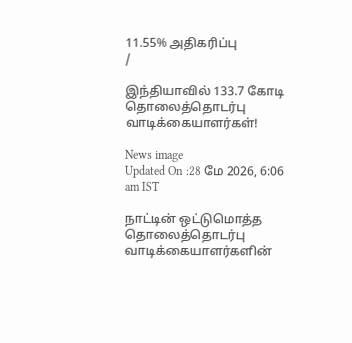11.55% அதிகரிப்பு
/

இந்தியாவில் 133.7 கோடி தொலைத்தொடர்பு வாடிக்கையாளர்கள்!

News image
Updated On :28 மே 2026, 6:06 am IST

நாட்டின் ஒட்டுமொத்த தொலைத்தொடர்பு வாடிக்கையாளர்களின்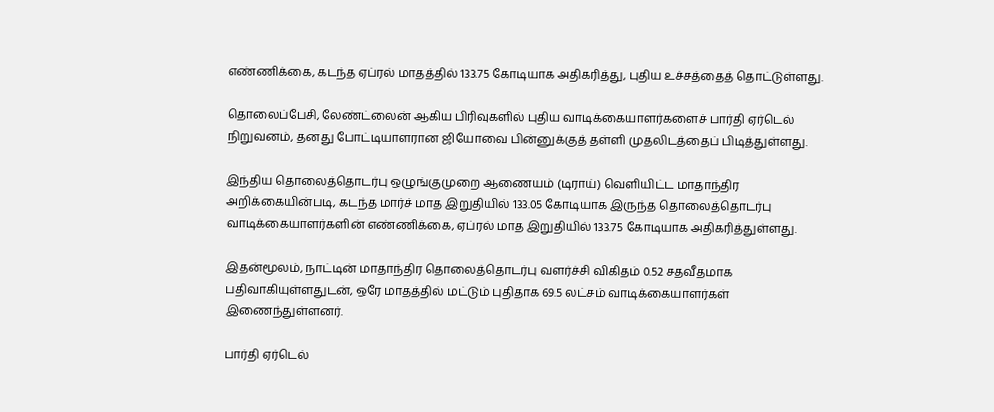எண்ணிக்கை, கடந்த ஏப்ரல் மாதத்தில் 133.75 கோடியாக அதிகரித்து, புதிய உச்சத்தைத் தொட்டுள்ளது.

தொலைப்பேசி, லேண்ட்லைன் ஆகிய பிரிவுகளில் புதிய வாடிக்கையாளர்களைச் பார்தி ஏர்டெல் நிறுவனம், தனது போட்டியாளரான ஜியோவை பின்னுக்குத் தள்ளி முதலிடத்தைப் பிடித்துள்ளது.

இந்திய தொலைத்தொடர்பு ஒழுங்குமுறை ஆணையம் (டிராய்) வெளியிட்ட மாதாந்திர அறிக்கையின்படி, கடந்த மார்ச் மாத இறுதியில் 133.05 கோடியாக இருந்த தொலைத்தொடர்பு வாடிக்கையாளர்களின் எண்ணிக்கை, ஏப்ரல் மாத இறுதியில் 133.75 கோடியாக அதிகரித்துள்ளது.

இதன்மூலம், நாட்டின் மாதாந்திர தொலைத்தொடர்பு வளர்ச்சி விகிதம் 0.52 சதவீதமாக பதிவாகியுள்ளதுடன், ஒரே மாதத்தில் மட்டும் புதிதாக 69.5 லட்சம் வாடிக்கையாளர்கள் இணைந்துள்ளனர்.

பார்தி ஏர்டெல்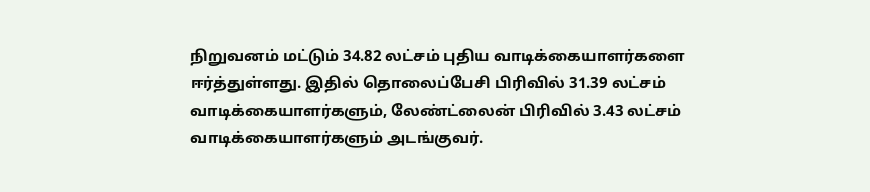நிறுவனம் மட்டும் 34.82 லட்சம் புதிய வாடிக்கையாளர்களை ஈர்த்துள்ளது. இதில் தொலைப்பேசி பிரிவில் 31.39 லட்சம் வாடிக்கையாளர்களும், லேண்ட்லைன் பிரிவில் 3.43 லட்சம் வாடிக்கையாளர்களும் அடங்குவர்.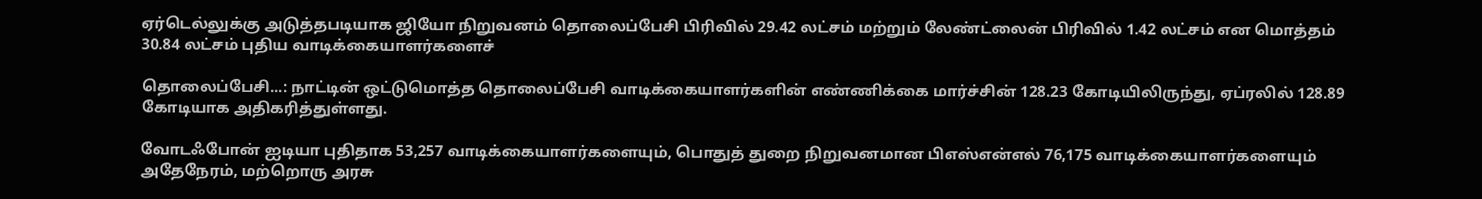ஏர்டெல்லுக்கு அடுத்தபடியாக ஜியோ நிறுவனம் தொலைப்பேசி பிரிவில் 29.42 லட்சம் மற்றும் லேண்ட்லைன் பிரிவில் 1.42 லட்சம் என மொத்தம் 30.84 லட்சம் புதிய வாடிக்கையாளர்களைச்

தொலைப்பேசி...: நாட்டின் ஒட்டுமொத்த தொலைப்பேசி வாடிக்கையாளர்களின் எண்ணிக்கை மார்ச்சின் 128.23 கோடியிலிருந்து, ஏப்ரலில் 128.89 கோடியாக அதிகரித்துள்ளது.

வோடஃபோன் ஐடியா புதிதாக 53,257 வாடிக்கையாளர்களையும், பொதுத் துறை நிறுவனமான பிஎஸ்என்எல் 76,175 வாடிக்கையாளர்களையும் அதேநேரம், மற்றொரு அரசு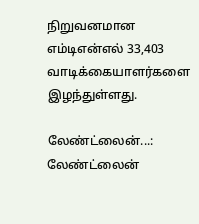நிறுவனமான எம்டிஎன்எல் 33,403 வாடிக்கையாளர்களை இழந்துள்ளது.

லேண்ட்லைன்...: லேண்ட்லைன்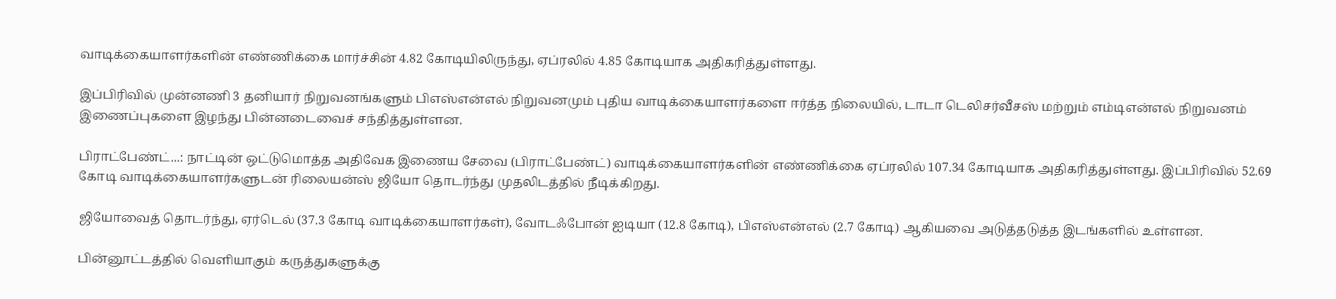வாடிக்கையாளர்களின் எண்ணிக்கை மார்ச்சின் 4.82 கோடியிலிருந்து, ஏப்ரலில் 4.85 கோடியாக அதிகரித்துள்ளது.

இப்பிரிவில் முன்னணி 3 தனியார் நிறுவனங்களும் பிஎஸ்என்எல் நிறுவனமும் புதிய வாடிக்கையாளர்களை ஈர்த்த நிலையில், டாடா டெலிசர்வீசஸ் மற்றும் எம்டிஎன்எல் நிறுவனம் இணைப்புகளை இழந்து பின்னடைவைச் சந்தித்துள்ளன.

பிராட்பேண்ட்...: நாட்டின் ஒட்டுமொத்த அதிவேக இணைய சேவை (பிராட்பேண்ட்) வாடிக்கையாளர்களின் எண்ணிக்கை ஏப்ரலில் 107.34 கோடியாக அதிகரித்துள்ளது. இப்பிரிவில் 52.69 கோடி வாடிக்கையாளர்களுடன் ரிலையன்ஸ் ஜியோ தொடர்ந்து முதலிடத்தில் நீடிக்கிறது.

ஜியோவைத் தொடர்ந்து, ஏர்டெல் (37.3 கோடி வாடிக்கையாளர்கள்), வோடஃபோன் ஐடியா (12.8 கோடி), பிஎஸ்என்எல் (2.7 கோடி) ஆகியவை அடுத்தடுத்த இடங்களில் உள்ளன.

பின்னூட்டத்தில் வெளியாகும் கருத்துகளுக்கு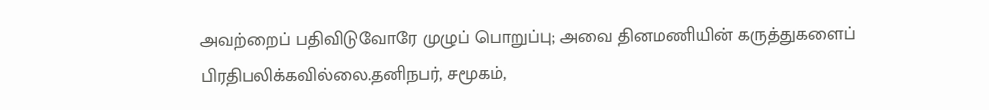அவற்றைப் பதிவிடுவோரே முழுப் பொறுப்பு; அவை தினமணியின் கருத்துகளைப் பிரதிபலிக்கவில்லை.தனிநபர், சமூகம்,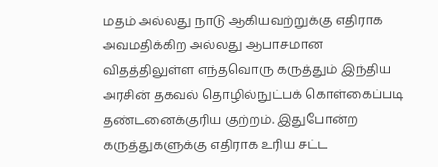மதம் அல்லது நாடு ஆகியவற்றுக்கு எதிராக அவமதிக்கிற அல்லது ஆபாசமான விதத்திலுள்ள எந்தவொரு கருத்தும் இந்திய அரசின் தகவல் தொழில்நுட்பக் கொள்கைப்படி தண்டனைக்குரிய குற்றம். இதுபோன்ற கருத்துகளுக்கு எதிராக உரிய சட்ட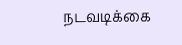நடவடிக்கை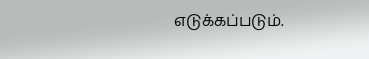எடுக்கப்படும்.